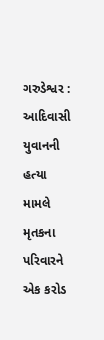ગરુડેશ્વર : આદિવાસી યુવાનની હત્યા મામલે મૃતકના પરિવારને એક કરોડ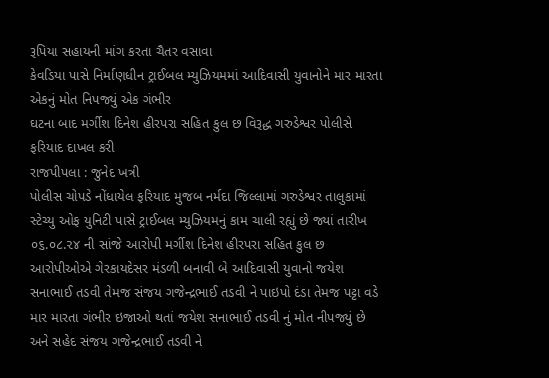રૂપિયા સહાયની માંગ કરતા ચૈતર વસાવા
કેવડિયા પાસે નિર્માણધીન ટ્રાઈબલ મ્યુઝિયમમાં આદિવાસી યુવાનોને માર મારતા એકનું મોત નિપજ્યું એક ગંભીર
ઘટના બાદ મર્ગીશ દિનેશ હીરપરા સહિત કુલ છ વિરૂદ્ધ ગરુડેશ્વર પોલીસે ફરિયાદ દાખલ કરી
રાજપીપલા : જુનેદ ખત્રી
પોલીસ ચોપડે નોંધાયેલ ફરિયાદ મુજબ નર્મદા જિલ્લામાં ગરુડેશ્વર તાલુકામાં સ્ટેચ્યુ ઓફ યુનિટી પાસે ટ્રાઈબલ મ્યુઝિયમનું કામ ચાલી રહ્યું છે જ્યાં તારીખ ૦૬.૦૮.૨૪ ની સાંજે આરોપી મર્ગીશ દિનેશ હીરપરા સહિત કુલ છ આરોપીઓએ ગેરકાયદેસર મંડળી બનાવી બે આદિવાસી યુવાનો જયેશ સનાભાઈ તડવી તેમજ સંજય ગજેન્દ્રભાઈ તડવી ને પાઇપો દંડા તેમજ પટ્ટા વડે માર મારતા ગંભીર ઇજાઓ થતાં જયેશ સનાભાઈ તડવી નું મોત નીપજ્યું છે અને સહેદ સંજય ગજેન્દ્રભાઈ તડવી ને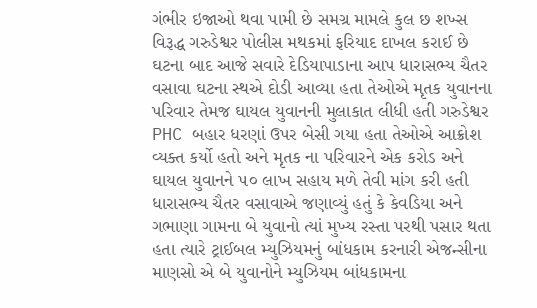ગંભીર ઇજાઓ થવા પામી છે સમગ્ર મામલે કુલ છ શખ્સ વિરૂદ્ધ ગરુડેશ્વર પોલીસ મથકમાં ફરિયાદ દાખલ કરાઈ છે
ઘટના બાદ આજે સવારે દેડિયાપાડાના આપ ધારાસભ્ય ચૈતર વસાવા ઘટના સ્થએ દોડી આવ્યા હતા તેઓએ મૃતક યુવાનના પરિવાર તેમજ ઘાયલ યુવાનની મુલાકાત લીધી હતી ગરુડેશ્વર PHC બહાર ધરણાં ઉપર બેસી ગયા હતા તેઓએ આક્રોશ વ્યક્ત કર્યો હતો અને મૃતક ના પરિવારને એક કરોડ અને ઘાયલ યુવાનને ૫૦ લાખ સહાય મળે તેવી માંગ કરી હતી
ધારાસભ્ય ચૈતર વસાવાએ જણાવ્યું હતું કે કેવડિયા અને ગભાણા ગામના બે યુવાનો ત્યાં મુખ્ય રસ્તા પરથી પસાર થતા હતા ત્યારે ટ્રાઈબલ મ્યુઝિયમનું બાંધકામ કરનારી એજન્સીના માણસો એ બે યુવાનોને મ્યુઝિયમ બાંધકામના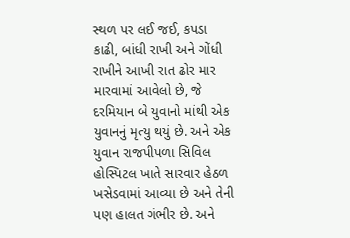સ્થળ પર લઈ જઈ, કપડા કાઢી, બાંધી રાખી અને ગોંધી રાખીને આખી રાત ઢોર માર મારવામાં આવેલો છે, જે દરમિયાન બે યુવાનો માંથી એક યુવાનનું મૃત્યુ થયું છે. અને એક યુવાન રાજપીપળા સિવિલ હોસ્પિટલ ખાતે સારવાર હેઠળ ખસેડવામાં આવ્યા છે અને તેની પણ હાલત ગંભીર છે. અને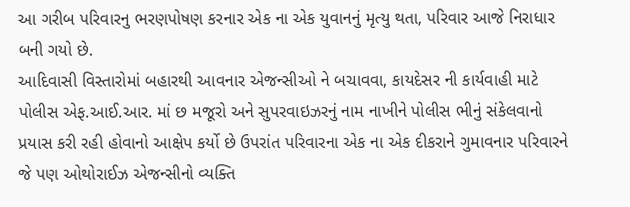આ ગરીબ પરિવારનુ ભરણપોષણ કરનાર એક ના એક યુવાનનું મૃત્યુ થતા, પરિવાર આજે નિરાધાર બની ગયો છે.
આદિવાસી વિસ્તારોમાં બહારથી આવનાર એજન્સીઓ ને બચાવવા, કાયદેસર ની કાર્યવાહી માટે પોલીસ એફ.આઈ.આર. માં છ મજૂરો અને સુપરવાઇઝરનું નામ નાખીને પોલીસ ભીનું સંકેલવાનો પ્રયાસ કરી રહી હોવાનો આક્ષેપ કર્યો છે ઉપરાંત પરિવારના એક ના એક દીકરાને ગુમાવનાર પરિવારને જે પણ ઓથોરાઈઝ એજન્સીનો વ્યક્તિ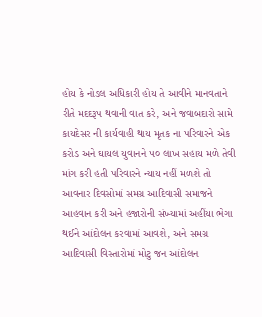હોય કે નોડલ અધિકારી હોય તે આવીને માનવતાને રીતે મદદરૂપ થવાની વાત કરે, અને જવાબદારો સામે કાયદેસર ની કાર્યવાહી થાય મૃતક ના પરિવારને એક કરોડ અને ઘાયલ યુવાનને ૫૦ લાખ સહાય મળે તેવી માંગ કરી હતી પરિવારને ન્યાય નહીં મળશે તો આવનાર દિવસોમાં સમગ્ર આદિવાસી સમાજને આહવાન કરી અને હજારોની સંખ્યામાં અહીંયા ભેગા થઈને આંદોલન કરવામાં આવશે, અને સમગ્ર આદિવાસી વિસ્તારોમાં મોટુ જન આંદોલન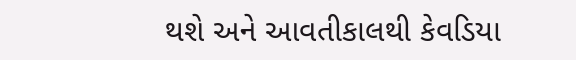થશે અને આવતીકાલથી કેવડિયા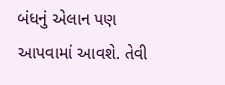બંધનું એલાન પણ આપવામાં આવશે. તેવી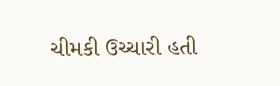ચીમકી ઉચ્ચારી હતી